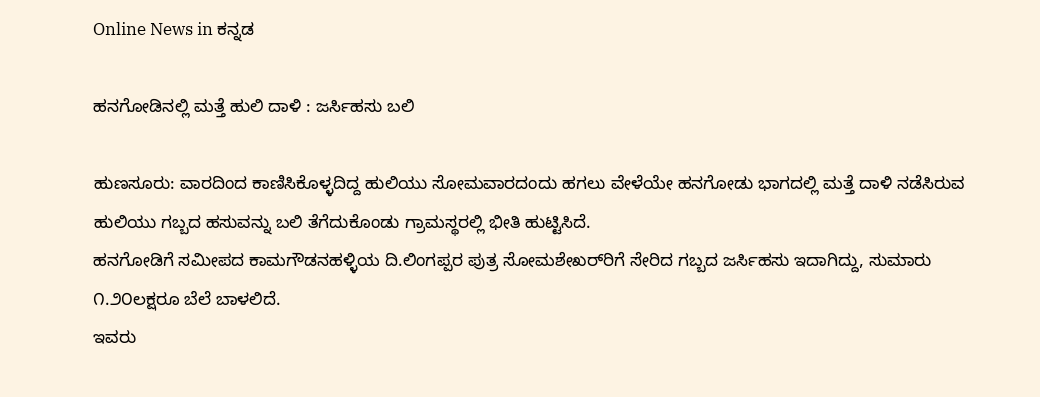Online News in ಕನ್ನಡ

ಹನಗೋಡಿನಲ್ಲಿ ಮತ್ತೆ ಹುಲಿ ದಾಳಿ : ಜರ್ಸಿಹಸು ಬಲಿ

ಹುಣಸೂರು: ವಾರದಿಂದ ಕಾಣಿಸಿಕೊಳ್ಳದಿದ್ದ ಹುಲಿಯು ಸೋಮವಾರದಂದು ಹಗಲು ವೇಳೆಯೇ ಹನಗೋಡು ಭಾಗದಲ್ಲಿ ಮತ್ತೆ ದಾಳಿ ನಡೆಸಿರುವ ಹುಲಿಯು ಗಬ್ಬದ ಹಸುವನ್ನು ಬಲಿ ತೆಗೆದುಕೊಂಡು ಗ್ರಾಮಸ್ಥರಲ್ಲಿ ಭೀತಿ ಹುಟ್ಟಿಸಿದೆ.
ಹನಗೋಡಿಗೆ ಸಮೀಪದ ಕಾಮಗೌಡನಹಳ್ಳಿಯ ದಿ.ಲಿಂಗಪ್ಪರ ಪುತ್ರ ಸೋಮಶೇಖರ್‌ರಿಗೆ ಸೇರಿದ ಗಬ್ಬದ ಜರ್ಸಿಹಸು ಇದಾಗಿದ್ದು, ಸುಮಾರು ೧.೨೦ಲಕ್ಷರೂ ಬೆಲೆ ಬಾಳಲಿದೆ.
ಇವರು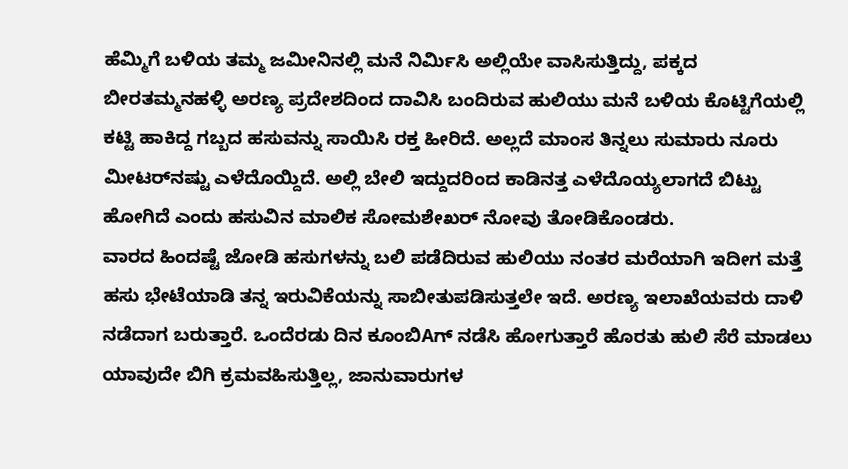ಹೆಮ್ಮಿಗೆ ಬಳಿಯ ತಮ್ಮ ಜಮೀನಿನಲ್ಲಿ ಮನೆ ನಿರ್ಮಿಸಿ ಅಲ್ಲಿಯೇ ವಾಸಿಸುತ್ತಿದ್ದು, ಪಕ್ಕದ ಬೀರತಮ್ಮನಹಳ್ಳಿ ಅರಣ್ಯ ಪ್ರದೇಶದಿಂದ ದಾವಿಸಿ ಬಂದಿರುವ ಹುಲಿಯು ಮನೆ ಬಳಿಯ ಕೊಟ್ಟಿಗೆಯಲ್ಲಿ ಕಟ್ಟಿ ಹಾಕಿದ್ದ ಗಬ್ಬದ ಹಸುವನ್ನು ಸಾಯಿಸಿ ರಕ್ತ ಹೀರಿದೆ. ಅಲ್ಲದೆ ಮಾಂಸ ತಿನ್ನಲು ಸುಮಾರು ನೂರು ಮೀಟರ್‌ನಷ್ಟು ಎಳೆದೊಯ್ದಿದೆ. ಅಲ್ಲಿ ಬೇಲಿ ಇದ್ದುದರಿಂದ ಕಾಡಿನತ್ತ ಎಳೆದೊಯ್ಯಲಾಗದೆ ಬಿಟ್ಟು ಹೋಗಿದೆ ಎಂದು ಹಸುವಿನ ಮಾಲಿಕ ಸೋಮಶೇಖರ್ ನೋವು ತೋಡಿಕೊಂಡರು.
ವಾರದ ಹಿಂದಷ್ಟೆ ಜೋಡಿ ಹಸುಗಳನ್ನು ಬಲಿ ಪಡೆದಿರುವ ಹುಲಿಯು ನಂತರ ಮರೆಯಾಗಿ ಇದೀಗ ಮತ್ತೆ ಹಸು ಭೇಟೆಯಾಡಿ ತನ್ನ ಇರುವಿಕೆಯನ್ನು ಸಾಬೀತುಪಡಿಸುತ್ತಲೇ ಇದೆ. ಅರಣ್ಯ ಇಲಾಖೆಯವರು ದಾಳಿ ನಡೆದಾಗ ಬರುತ್ತಾರೆ. ಒಂದೆರಡು ದಿನ ಕೂಂಬಿAಗ್ ನಡೆಸಿ ಹೋಗುತ್ತಾರೆ ಹೊರತು ಹುಲಿ ಸೆರೆ ಮಾಡಲು ಯಾವುದೇ ಬಿಗಿ ಕ್ರಮವಹಿಸುತ್ತಿಲ್ಲ, ಜಾನುವಾರುಗಳ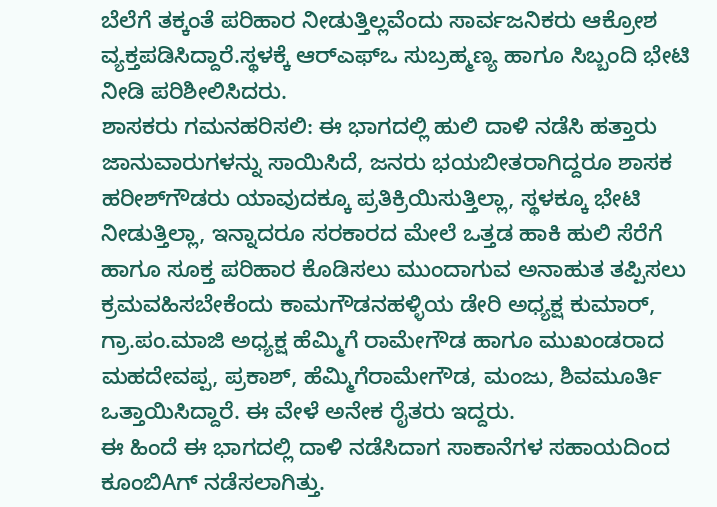ಬೆಲೆಗೆ ತಕ್ಕಂತೆ ಪರಿಹಾರ ನೀಡುತ್ತಿಲ್ಲವೆಂದು ಸಾರ್ವಜನಿಕರು ಆಕ್ರೋಶ ವ್ಯಕ್ತಪಡಿಸಿದ್ದಾರೆ.ಸ್ಥಳಕ್ಕೆ ಆರ್‌ಎಫ್‌ಒ ಸುಬ್ರಹ್ಮಣ್ಯ ಹಾಗೂ ಸಿಬ್ಬಂದಿ ಭೇಟಿ ನೀಡಿ ಪರಿಶೀಲಿಸಿದರು.
ಶಾಸಕರು ಗಮನಹರಿಸಲಿ: ಈ ಭಾಗದಲ್ಲಿ ಹುಲಿ ದಾಳಿ ನಡೆಸಿ ಹತ್ತಾರು ಜಾನುವಾರುಗಳನ್ನು ಸಾಯಿಸಿದೆ, ಜನರು ಭಯಬೀತರಾಗಿದ್ದರೂ ಶಾಸಕ ಹರೀಶ್‌ಗೌಡರು ಯಾವುದಕ್ಕೂ ಪ್ರತಿಕ್ರಿಯಿಸುತ್ತಿಲ್ಲಾ, ಸ್ಥಳಕ್ಕೂ ಭೇಟಿ ನೀಡುತ್ತಿಲ್ಲಾ, ಇನ್ನಾದರೂ ಸರಕಾರದ ಮೇಲೆ ಒತ್ತಡ ಹಾಕಿ ಹುಲಿ ಸೆರೆಗೆ ಹಾಗೂ ಸೂಕ್ತ ಪರಿಹಾರ ಕೊಡಿಸಲು ಮುಂದಾಗುವ ಅನಾಹುತ ತಪ್ಪಿಸಲು ಕ್ರಮವಹಿಸಬೇಕೆಂದು ಕಾಮಗೌಡನಹಳ್ಳಿಯ ಡೇರಿ ಅಧ್ಯಕ್ಷ ಕುಮಾರ್, ಗ್ರಾ.ಪಂ.ಮಾಜಿ ಅಧ್ಯಕ್ಷ ಹೆಮ್ಮಿಗೆ ರಾಮೇಗೌಡ ಹಾಗೂ ಮುಖಂಡರಾದ ಮಹದೇವಪ್ಪ, ಪ್ರಕಾಶ್, ಹೆಮ್ಮಿಗೆರಾಮೇಗೌಡ, ಮಂಜು, ಶಿವಮೂರ್ತಿ ಒತ್ತಾಯಿಸಿದ್ದಾರೆ. ಈ ವೇಳೆ ಅನೇಕ ರೈತರು ಇದ್ದರು.
ಈ ಹಿಂದೆ ಈ ಭಾಗದಲ್ಲಿ ದಾಳಿ ನಡೆಸಿದಾಗ ಸಾಕಾನೆಗಳ ಸಹಾಯದಿಂದ ಕೂಂಬಿAಗ್ ನಡೆಸಲಾಗಿತ್ತು.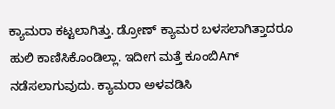ಕ್ಯಾಮರಾ ಕಟ್ಟಲಾಗಿತ್ತು. ಡ್ರೋಣ್ ಕ್ಯಾಮರ ಬಳಸಲಾಗಿತ್ತಾದರೂ ಹುಲಿ ಕಾಣಿಸಿಕೊಂಡಿಲ್ಲಾ. ಇದೀಗ ಮತ್ತೆ ಕೂಂಬಿAಗ್ ನಡೆಸಲಾಗುವುದು. ಕ್ಯಾಮರಾ ಅಳವಡಿಸಿ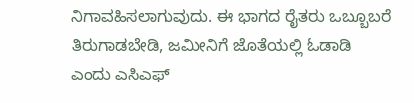ನಿಗಾವಹಿಸಲಾಗುವುದು. ಈ ಭಾಗದ ರೈತರು ಒಬ್ಬೂಬರೆ ತಿರುಗಾಡಬೇಡಿ, ಜಮೀನಿಗೆ ಜೊತೆಯಲ್ಲಿ ಓಡಾಡಿ ಎಂದು ಎಸಿಎಫ್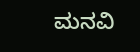ಮನವಿ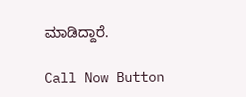ಮಾಡಿದ್ದಾರೆ.

Call Now Button